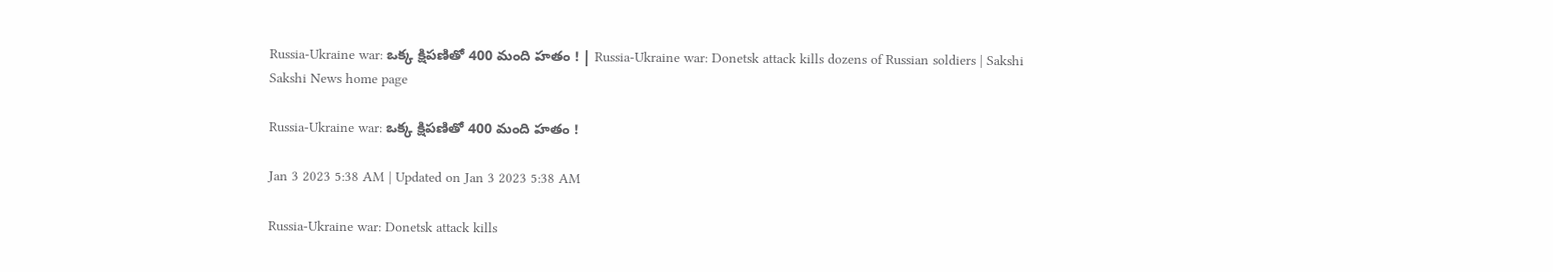Russia-Ukraine war: ఒక్క క్షిపణితో 400 మంది హతం ! | Russia-Ukraine war: Donetsk attack kills dozens of Russian soldiers | Sakshi
Sakshi News home page

Russia-Ukraine war: ఒక్క క్షిపణితో 400 మంది హతం !

Jan 3 2023 5:38 AM | Updated on Jan 3 2023 5:38 AM

Russia-Ukraine war: Donetsk attack kills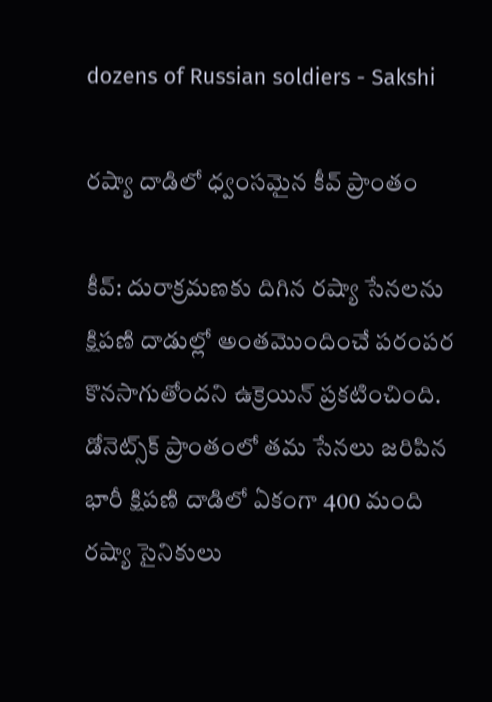dozens of Russian soldiers - Sakshi

రష్యా దాడిలో ధ్వంసమైన కీవ్‌ ప్రాంతం

కీవ్‌: దురాక్రమణకు దిగిన రష్యా సేనలను క్షిపణి దాడుల్లో అంతమొందించే పరంపర కొనసాగుతోందని ఉక్రెయిన్‌ ప్రకటించింది. డోనెట్స్‌క్‌ ప్రాంతంలో తమ సేనలు జరిపిన భారీ క్షిపణి దాడిలో ఏకంగా 400 మంది రష్యా సైనికులు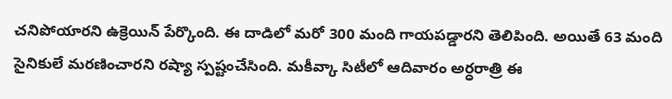చనిపోయారని ఉక్రెయిన్‌ పేర్కొంది. ఈ దాడిలో మరో 300 మంది గాయపడ్డారని తెలిపింది. అయితే 63 మంది సైనికులే మరణించారని రష్యా స్పష్టంచేసింది. మకీవ్కా సిటీలో ఆదివారం అర్ధరాత్రి ఈ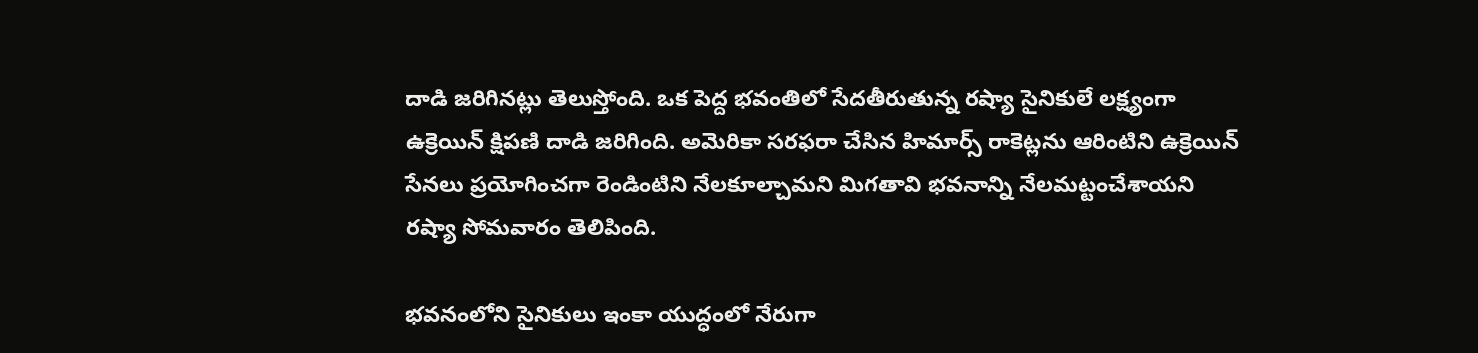దాడి జరిగినట్లు తెలుస్తోంది. ఒక పెద్ద భవంతిలో సేదతీరుతున్న రష్యా సైనికులే లక్ష్యంగా ఉక్రెయిన్‌ క్షిపణి దాడి జరిగింది. అమెరికా సరఫరా చేసిన హిమార్స్‌ రాకెట్లను ఆరింటిని ఉక్రెయిన్‌ సేనలు ప్రయోగించగా రెండింటిని నేలకూల్చామని మిగతావి భవనాన్ని నేలమట్టంచేశాయని రష్యా సోమవారం తెలిపింది.

భవనంలోని సైనికులు ఇంకా యుద్ధంలో నేరుగా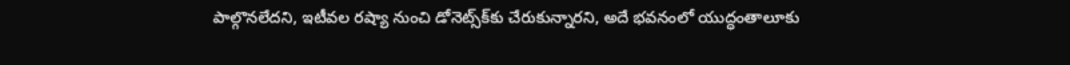పాల్గొనలేదని, ఇటీవల రష్యా నుంచి డోనెట్స్‌క్‌కు చేరుకున్నారని, అదే భవనంలో యుద్ధంతాలూకు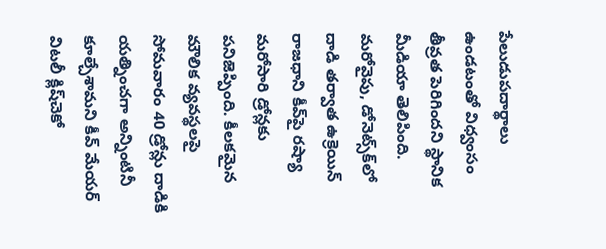పేలుడుపదార్థాలు ఉండటంతో విధ్వంసం తీవ్రత పెరిగిందని స్థానిక మీడియా తెలిపింది. మరోవైపు, డోనెట్స్‌క్‌లో దాడి తర్వాత ఉక్రెయిన్‌ రాజధాని కీవ్‌పై రష్యా మరోసారి డ్రోన్లకు పనిజెప్పింది. కీలకమైన మౌలిక వ్యవస్థలపై సోమవారం 40 డ్రోన్లు దాడికి యత్నించగా అన్నింటినీ కూల్చేశామని కీవ్‌ మేయర్‌ విటలీ క్లిష్‌చెకో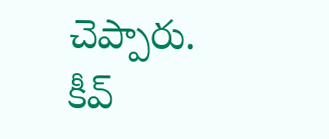చెప్పారు.  కీవ్‌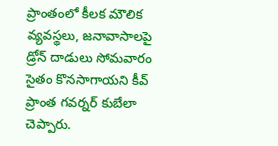ప్రాంతంలో కీలక మౌలిక వ్యవస్థలు, జనావాసాలపై డ్రోన్‌ దాడులు సోమవారం సైతం కొనసాగాయని కీవ్‌ ప్రాంత గవర్నర్‌ కుబేలా చెప్పారు.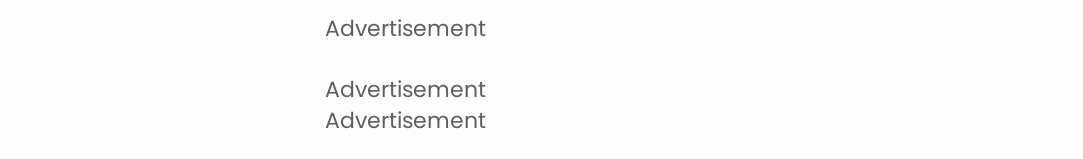Advertisement

Advertisement
Advertisement